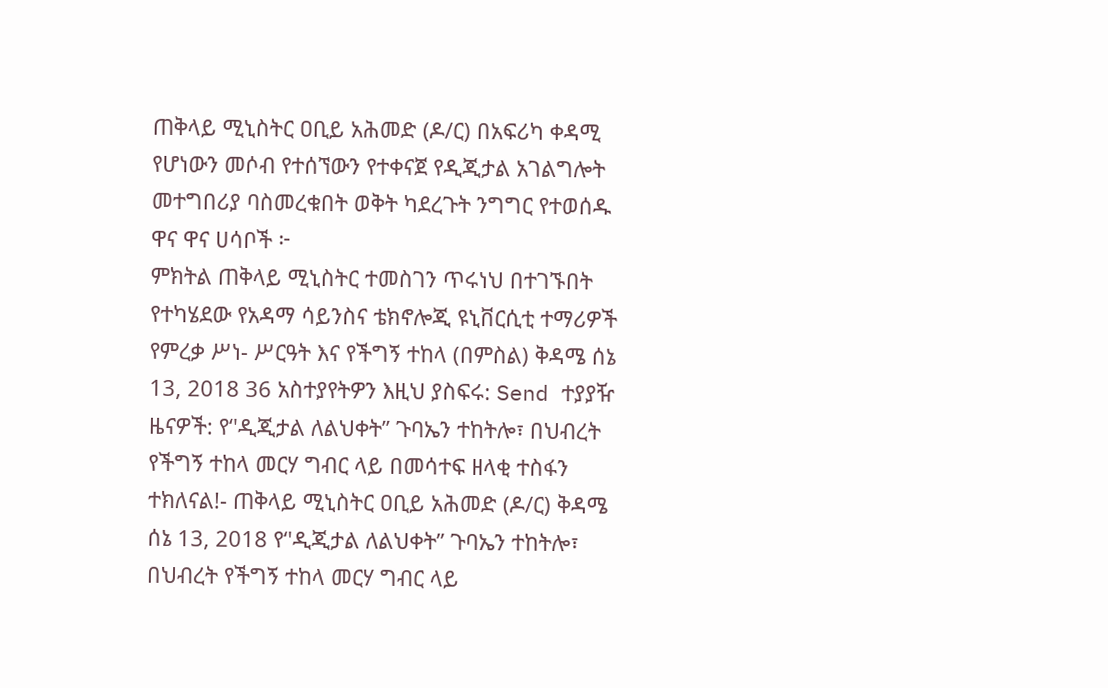ጠቅላይ ሚኒስትር ዐቢይ አሕመድ (ዶ/ር) በአፍሪካ ቀዳሚ የሆነውን መሶብ የተሰኘውን የተቀናጀ የዲጂታል አገልግሎት መተግበሪያ ባስመረቁበት ወቅት ካደረጉት ንግግር የተወሰዱ ዋና ዋና ሀሳቦች ፦
ምክትል ጠቅላይ ሚኒስትር ተመስገን ጥሩነህ በተገኙበት የተካሄደው የአዳማ ሳይንስና ቴክኖሎጂ ዩኒቨርሲቲ ተማሪዎች የምረቃ ሥነ- ሥርዓት እና የችግኝ ተከላ (በምስል) ቅዳሜ ሰኔ 13, 2018 36 አስተያየትዎን እዚህ ያስፍሩ: Send ተያያዥ ዜናዎች: የ‘'ዲጂታል ለልህቀት’’ ጉባኤን ተከትሎ፣ በህብረት የችግኝ ተከላ መርሃ ግብር ላይ በመሳተፍ ዘላቂ ተስፋን ተክለናል!- ጠቅላይ ሚኒስትር ዐቢይ አሕመድ (ዶ/ር) ቅዳሜ ሰኔ 13, 2018 የ‘'ዲጂታል ለልህቀት’’ ጉባኤን ተከትሎ፣ በህብረት የችግኝ ተከላ መርሃ ግብር ላይ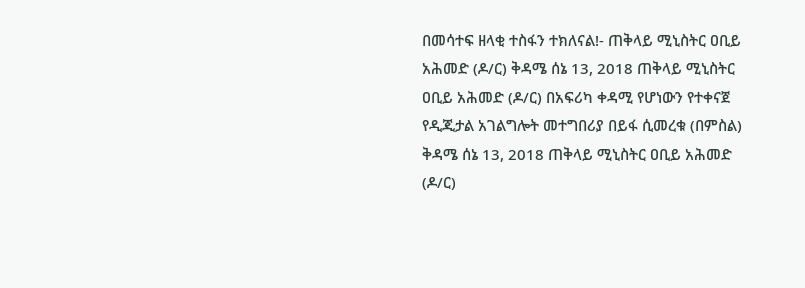በመሳተፍ ዘላቂ ተስፋን ተክለናል!- ጠቅላይ ሚኒስትር ዐቢይ አሕመድ (ዶ/ር) ቅዳሜ ሰኔ 13, 2018 ጠቅላይ ሚኒስትር ዐቢይ አሕመድ (ዶ/ር) በአፍሪካ ቀዳሚ የሆነውን የተቀናጀ የዲጂታል አገልግሎት መተግበሪያ በይፋ ሲመረቁ (በምስል) ቅዳሜ ሰኔ 13, 2018 ጠቅላይ ሚኒስትር ዐቢይ አሕመድ (ዶ/ር)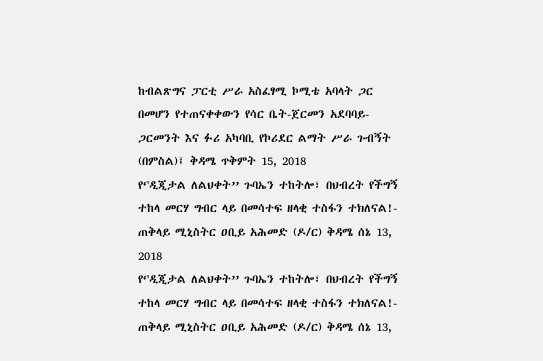ከብልጽግና ፓርቲ ሥራ አስፈፃሚ ኮሚቴ አባላት ጋር በመሆን የተጠናቀቀውን የሳር ቤት-ጀርመን አደባባይ-ጋርመንት እና ፉሪ አካባቢ የኮሪደር ልማት ሥራ ጉብኝት (በምስል)፤ ቅዳሜ ጥቅምት 15, 2018
የ‘'ዲጂታል ለልህቀት’’ ጉባኤን ተከትሎ፣ በህብረት የችግኝ ተከላ መርሃ ግብር ላይ በመሳተፍ ዘላቂ ተስፋን ተክለናል!- ጠቅላይ ሚኒስትር ዐቢይ አሕመድ (ዶ/ር) ቅዳሜ ሰኔ 13, 2018
የ‘'ዲጂታል ለልህቀት’’ ጉባኤን ተከትሎ፣ በህብረት የችግኝ ተከላ መርሃ ግብር ላይ በመሳተፍ ዘላቂ ተስፋን ተክለናል!- ጠቅላይ ሚኒስትር ዐቢይ አሕመድ (ዶ/ር) ቅዳሜ ሰኔ 13,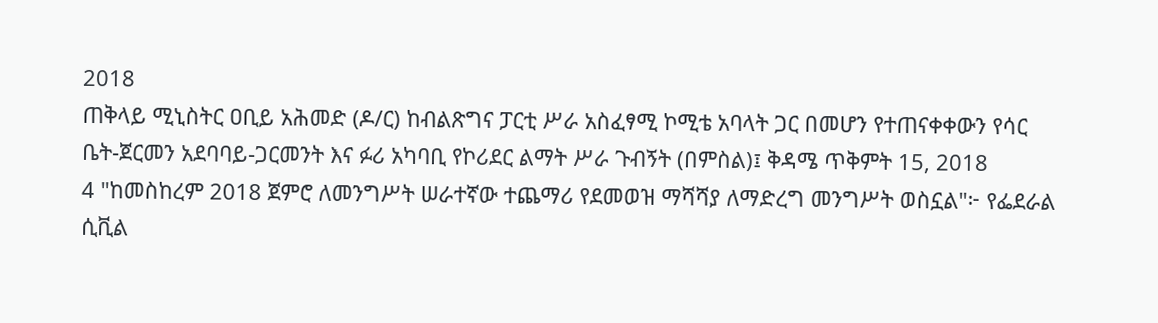2018
ጠቅላይ ሚኒስትር ዐቢይ አሕመድ (ዶ/ር) ከብልጽግና ፓርቲ ሥራ አስፈፃሚ ኮሚቴ አባላት ጋር በመሆን የተጠናቀቀውን የሳር ቤት-ጀርመን አደባባይ-ጋርመንት እና ፉሪ አካባቢ የኮሪደር ልማት ሥራ ጉብኝት (በምስል)፤ ቅዳሜ ጥቅምት 15, 2018
4 "ከመስከረም 2018 ጀምሮ ለመንግሥት ሠራተኛው ተጨማሪ የደመወዝ ማሻሻያ ለማድረግ መንግሥት ወስኗል"፦ የፌደራል ሲቪል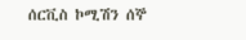ሰርቪስ ኮሚሽን ሰኞ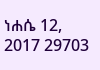ነሐሴ 12, 2017 29703